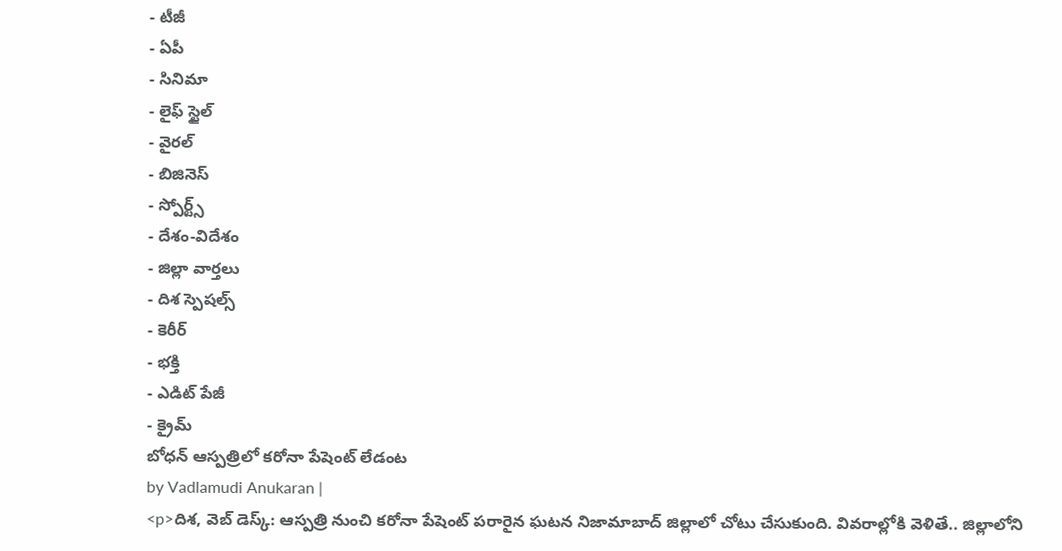- టీజీ
- ఏపీ
- సినిమా
- లైఫ్ స్టైల్
- వైరల్
- బిజినెస్
- స్పోర్ట్స్
- దేశం-విదేశం
- జిల్లా వార్తలు
- దిశ స్పెషల్స్
- కెరీర్
- భక్తి
- ఎడిట్ పేజీ
- క్రైమ్
బోధన్ ఆస్పత్రిలో కరోనా పేషెంట్ లేడంట
by Vadlamudi Anukaran |
<p>దిశ, వెబ్ డెస్క్: ఆస్పత్రి నుంచి కరోనా పేషెంట్ పరారైన ఘటన నిజామాబాద్ జిల్లాలో చోటు చేసుకుంది. వివరాల్లోకి వెళితే.. జిల్లాలోని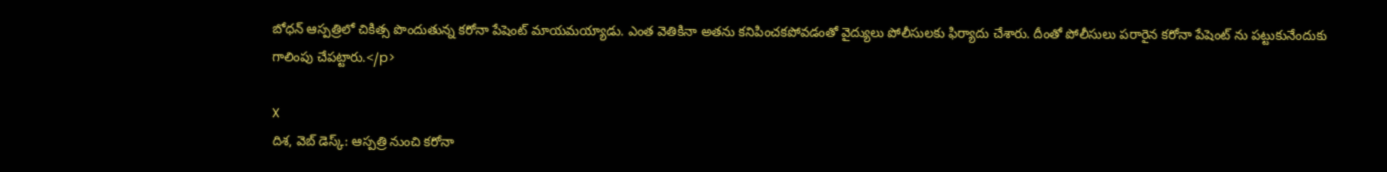బోధన్ ఆస్పత్రిలో చికిత్స పొందుతున్న కరోనా పేషెంట్ మాయమయ్యాడు. ఎంత వెతికినా అతను కనిపించకపోవడంతో వైద్యులు పోలీసులకు ఫిర్యాదు చేశారు. దీంతో పోలీసులు పరారైన కరోనా పేషెంట్ ను పట్టుకునేందుకు గాలింపు చేపట్టారు.</p>

X
దిశ, వెబ్ డెస్క్: ఆస్పత్రి నుంచి కరోనా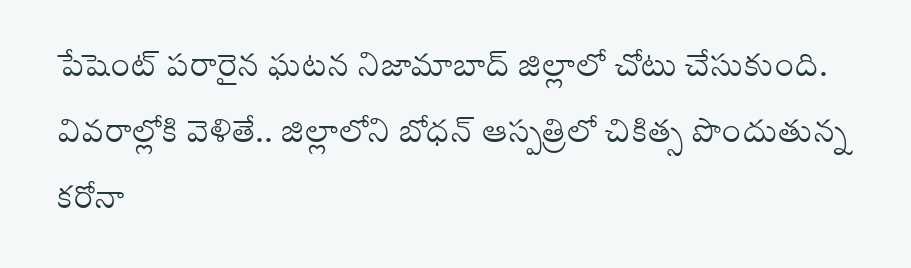పేషెంట్ పరారైన ఘటన నిజామాబాద్ జిల్లాలో చోటు చేసుకుంది. వివరాల్లోకి వెళితే.. జిల్లాలోని బోధన్ ఆస్పత్రిలో చికిత్స పొందుతున్న కరోనా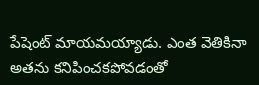పేషెంట్ మాయమయ్యాడు. ఎంత వెతికినా అతను కనిపించకపోవడంతో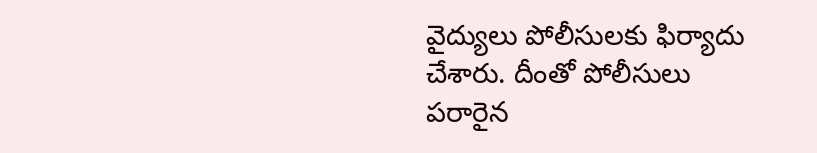వైద్యులు పోలీసులకు ఫిర్యాదు చేశారు. దీంతో పోలీసులు పరారైన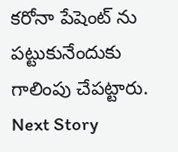కరోనా పేషెంట్ ను పట్టుకునేందుకు గాలింపు చేపట్టారు.
Next Story